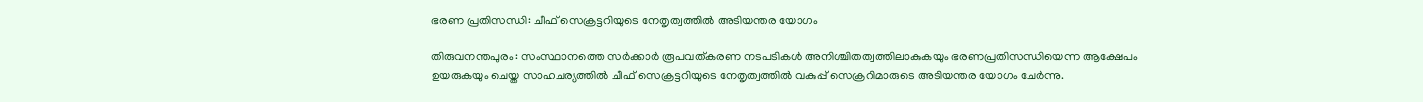ഭരണ പ്രതിസന്ധി: ചീഫ് സെക്രട്ടറിയുടെ നേതൃത്വത്തിൽ അടിയന്തര യോഗം

തിരുവനന്തപുരം: സംസ്ഥാനത്തെ സർക്കാർ രൂപവത്കരണ നടപടികൾ അനിശ്ചിതത്വത്തിലാകുകയും ഭരണപ്രതിസന്ധിയെന്ന ആക്ഷേപം ഉയരുകയും ചെയ്ത സാഹചര്യത്തിൽ ചീഫ് സെക്രട്ടറിയുടെ നേതൃത്വത്തിൽ വകുപ്പ് സെക്രറിമാരുടെ അടിയന്തര യോഗം ചേർന്നു.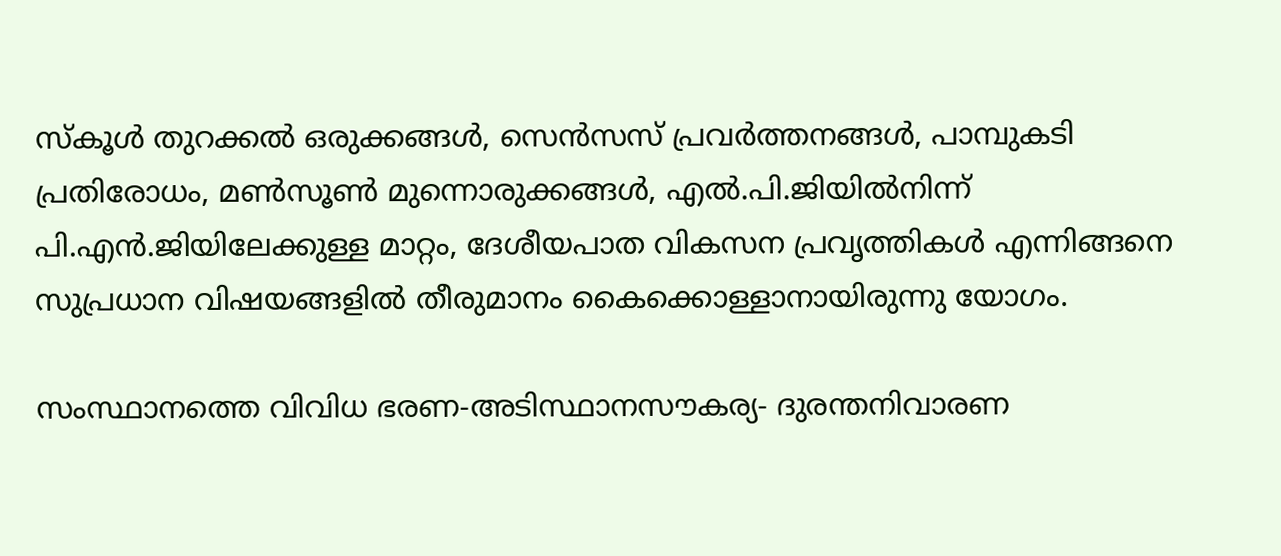സ്‌കൂൾ തുറക്കൽ ഒരുക്കങ്ങൾ, സെൻസസ് പ്രവർത്തനങ്ങൾ, പാമ്പുകടി പ്രതിരോധം, മൺസൂൺ മുന്നൊരുക്കങ്ങൾ, എൽ.പി.ജിയിൽനിന്ന് പി.എൻ.ജിയിലേക്കുള്ള മാറ്റം, ദേശീയപാത വികസന പ്രവൃത്തികൾ എന്നിങ്ങനെ സുപ്രധാന വിഷയങ്ങളിൽ തീരുമാനം കൈക്കൊള്ളാനായിരുന്നു യോഗം.

സംസ്ഥാനത്തെ വിവിധ ഭരണ-അടിസ്ഥാനസൗകര്യ- ദുരന്തനിവാരണ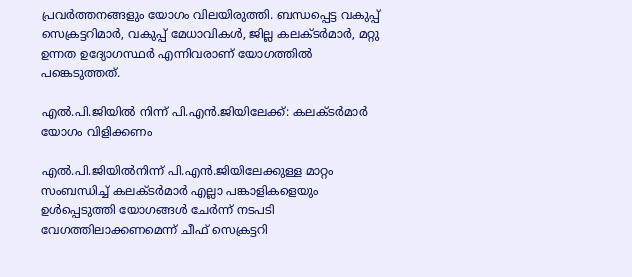പ്രവർത്തനങ്ങളും യോഗം വിലയിരുത്തി. ബന്ധപ്പെട്ട വകുപ്പ് സെക്രട്ടറിമാർ, വകുപ്പ് മേധാവികൾ, ജില്ല കലക്ടർമാർ, മറ്റു ഉന്നത ഉദ്യോഗസ്ഥർ എന്നിവരാണ് യോഗത്തിൽ പങ്കെടുത്തത്.

എൽ.പി.ജിയിൽ നിന്ന് പി.എൻ.ജിയിലേക്ക്: കലക്ടർമാർ യോഗം വിളിക്കണം

എൽ.പി.ജിയിൽനിന്ന് പി.എൻ.ജിയിലേക്കുള്ള മാറ്റം സംബന്ധിച്ച് കലക്ടർമാർ എല്ലാ പങ്കാളികളെയും ഉൾപ്പെടുത്തി യോഗങ്ങൾ ചേർന്ന് നടപടി വേഗത്തിലാക്കണമെന്ന് ചീഫ് സെക്രട്ടറി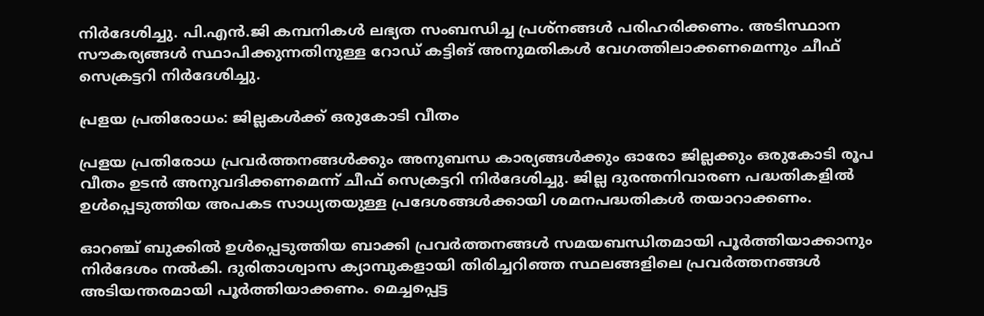നിർദേശിച്ചു. പി.എൻ.ജി കമ്പനികൾ ലഭ്യത സംബന്ധിച്ച പ്രശ്‌നങ്ങൾ പരിഹരിക്കണം. അടിസ്ഥാന സൗകര്യങ്ങൾ സ്ഥാപിക്കുന്നതിനുള്ള റോഡ് കട്ടിങ് അനുമതികൾ വേഗത്തിലാക്കണമെന്നും ചീഫ് സെക്രട്ടറി നിർദേശിച്ചു.

പ്രളയ പ്രതിരോധം: ജില്ലകൾക്ക് ഒരുകോടി വീതം

പ്രളയ പ്രതിരോധ പ്രവർത്തനങ്ങൾക്കും അനുബന്ധ കാര്യങ്ങൾക്കും ഓരോ ജില്ലക്കും ഒരുകോടി രൂപ വീതം ഉടൻ അനുവദിക്കണമെന്ന് ചീഫ് സെക്രട്ടറി നിർദേശിച്ചു. ജില്ല ദുരന്തനിവാരണ പദ്ധതികളിൽ ഉൾപ്പെടുത്തിയ അപകട സാധ്യതയുള്ള പ്രദേശങ്ങൾക്കായി ശമനപദ്ധതികൾ തയാറാക്കണം.

ഓറഞ്ച് ബുക്കിൽ ഉൾപ്പെടുത്തിയ ബാക്കി പ്രവർത്തനങ്ങൾ സമയബന്ധിതമായി പൂർത്തിയാക്കാനും നിർദേശം നൽകി. ദുരിതാശ്വാസ ക്യാമ്പുകളായി തിരിച്ചറിഞ്ഞ സ്ഥലങ്ങളിലെ പ്രവർത്തനങ്ങൾ അടിയന്തരമായി പൂർത്തിയാക്കണം. മെച്ചപ്പെട്ട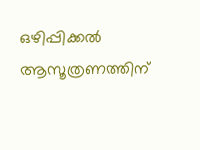ഒഴിപ്പിക്കൽ ആസൂത്രണത്തിന്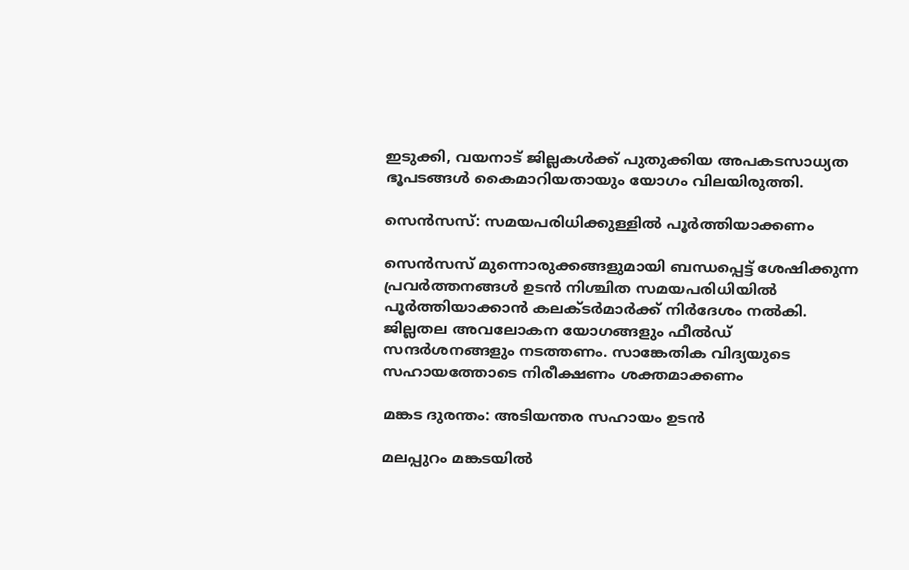ഇടുക്കി, വയനാട് ജില്ലകൾക്ക് പുതുക്കിയ അപകടസാധ്യത ഭൂപടങ്ങൾ കൈമാറിയതായും യോഗം വിലയിരുത്തി.

സെൻസസ്: സമയപരിധിക്കുള്ളിൽ പൂർത്തിയാക്കണം

സെൻസസ് മുന്നൊരുക്കങ്ങളുമായി ബന്ധപ്പെട്ട് ശേഷിക്കുന്ന പ്രവർത്തനങ്ങൾ ഉടൻ നിശ്ചിത സമയപരിധിയിൽ പൂർത്തിയാക്കാൻ കലക്ടർമാർക്ക് നിർദേശം നൽകി. ജില്ലതല അവലോകന യോഗങ്ങളും ഫീൽഡ് സന്ദർശനങ്ങളും നടത്തണം. സാങ്കേതിക വിദ്യയുടെ സഹായത്തോടെ നിരീക്ഷണം ശക്തമാക്കണം

മങ്കട ദുരന്തം: അടിയന്തര സഹായം ഉടൻ

മലപ്പുറം മങ്കടയിൽ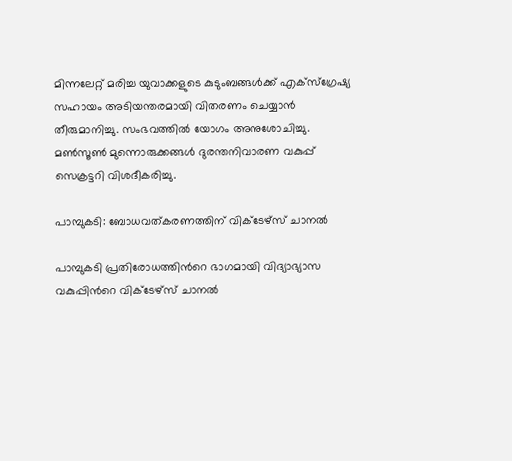മിന്നലേറ്റ് മരിച്ച യുവാക്കളുടെ കുടുംബങ്ങൾക്ക് എക്‌സ്‌ഗ്രേഷ്യ സഹായം അടിയന്തരമായി വിതരണം ചെയ്യാൻ തീരുമാനിച്ചു. സംഭവത്തിൽ യോഗം അനുശോചിച്ചു. മൺസൂൺ മുന്നൊരുക്കങ്ങൾ ദുരന്തനിവാരണ വകുപ്പ് സെക്രട്ടറി വിശദീകരിച്ചു.

പാമ്പുകടി: ബോധവത്കരണത്തിന് വിക്ടേഴ്സ് ചാനൽ

പാമ്പുകടി പ്രതിരോധത്തിന്‍റെ ഭാഗമായി വിദ്യാഭ്യാസ വകുപ്പിന്‍റെ വിക്ടേഴ്‌സ് ചാനൽ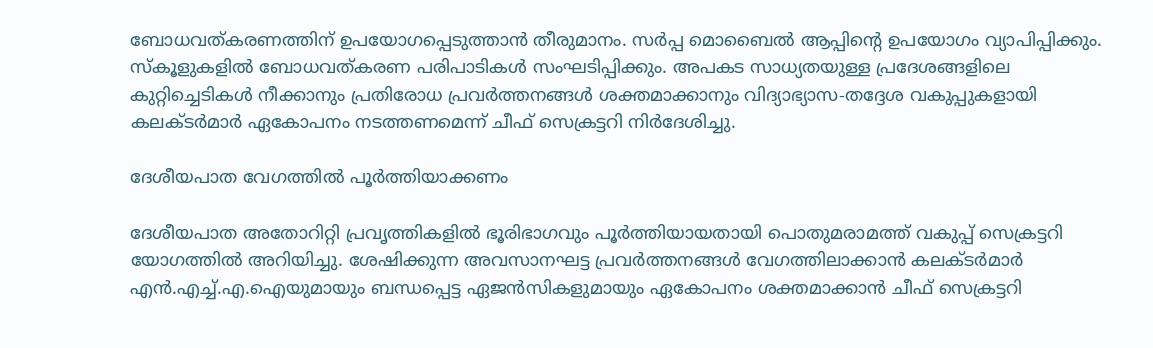ബോധവത്കരണത്തിന് ഉപയോഗപ്പെടുത്താൻ തീരുമാനം. സർപ്പ മൊബൈൽ ആപ്പിന്‍റെ ഉപയോഗം വ്യാപിപ്പിക്കും. സ്‌കൂളുകളിൽ ബോധവത്കരണ പരിപാടികൾ സംഘടിപ്പിക്കും. അപകട സാധ്യതയുള്ള പ്രദേശങ്ങളിലെ കുറ്റിച്ചെടികൾ നീക്കാനും പ്രതിരോധ പ്രവർത്തനങ്ങൾ ശക്തമാക്കാനും വിദ്യാഭ്യാസ-തദ്ദേശ വകുപ്പുകളായി കലക്ടർമാർ ഏകോപനം നടത്തണമെന്ന് ചീഫ് സെക്രട്ടറി നിർദേശിച്ചു.

ദേശീയപാത വേഗത്തിൽ പൂർത്തിയാക്കണം

ദേശീയപാത അതോറിറ്റി പ്രവൃത്തികളിൽ ഭൂരിഭാഗവും പൂർത്തിയായതായി പൊതുമരാമത്ത് വകുപ്പ് സെക്രട്ടറി യോഗത്തിൽ അറിയിച്ചു. ശേഷിക്കുന്ന അവസാനഘട്ട പ്രവർത്തനങ്ങൾ വേഗത്തിലാക്കാൻ കലക്ടർമാർ എൻ.എച്ച്.എ.ഐയുമായും ബന്ധപ്പെട്ട ഏജൻസികളുമായും ഏകോപനം ശക്തമാക്കാൻ ചീഫ് സെക്രട്ടറി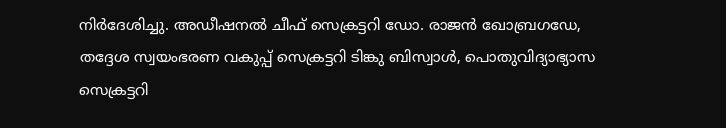നിർദേശിച്ചു. അഡീഷനൽ ചീഫ് സെക്രട്ടറി ഡോ. രാജൻ ഖോബ്രഗഡേ, തദ്ദേശ സ്വയംഭരണ വകുപ്പ് സെക്രട്ടറി ടിങ്കു ബിസ്വാൾ, പൊതുവിദ്യാഭ്യാസ സെക്രട്ടറി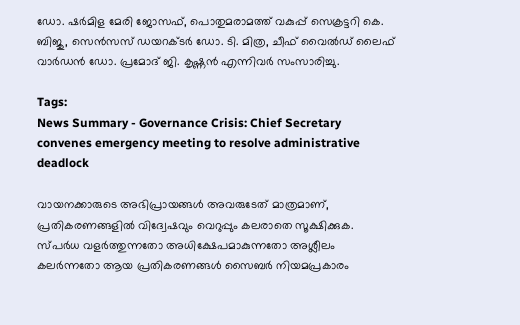ഡോ. ഷർമിള മേരി ജോസഫ്, പൊതുമരാമത്ത് വകുപ്പ് സെക്രട്ടറി കെ. ബിജു, സെൻസസ് ഡയറക്ടർ ഡോ. ടി. മിത്ര, ചീഫ് വൈൽഡ് ലൈഫ് വാർഡൻ ഡോ. പ്രമോദ് ജി. കൃഷ്ണൻ എന്നിവർ സംസാരിച്ചു.

Tags:
News Summary - Governance Crisis: Chief Secretary convenes emergency meeting to resolve administrative deadlock

വായനക്കാരുടെ അഭിപ്രായങ്ങള്‍ അവരുടേത് മാത്രമാണ്, പ്രതികരണങ്ങളിൽ വിദ്വേഷവും വെറുപ്പും കലരാതെ സൂക്ഷിക്കുക. സ്പർധ വളർത്തുന്നതോ അധിക്ഷേപമാകുന്നതോ അശ്ലീലം കലർന്നതോ ആയ പ്രതികരണങ്ങൾ സൈബർ നിയമപ്രകാരം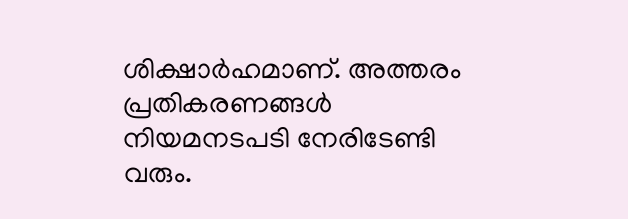ശിക്ഷാർഹമാണ്. അത്തരം പ്രതികരണങ്ങൾ നിയമനടപടി നേരിടേണ്ടി വരും.